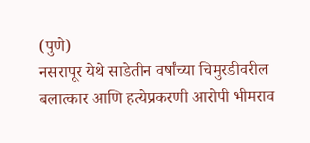(पुणे)
नसरापूर येथे साडेतीन वर्षांच्या चिमुरडीवरील बलात्कार आणि हत्येप्रकरणी आरोपी भीमराव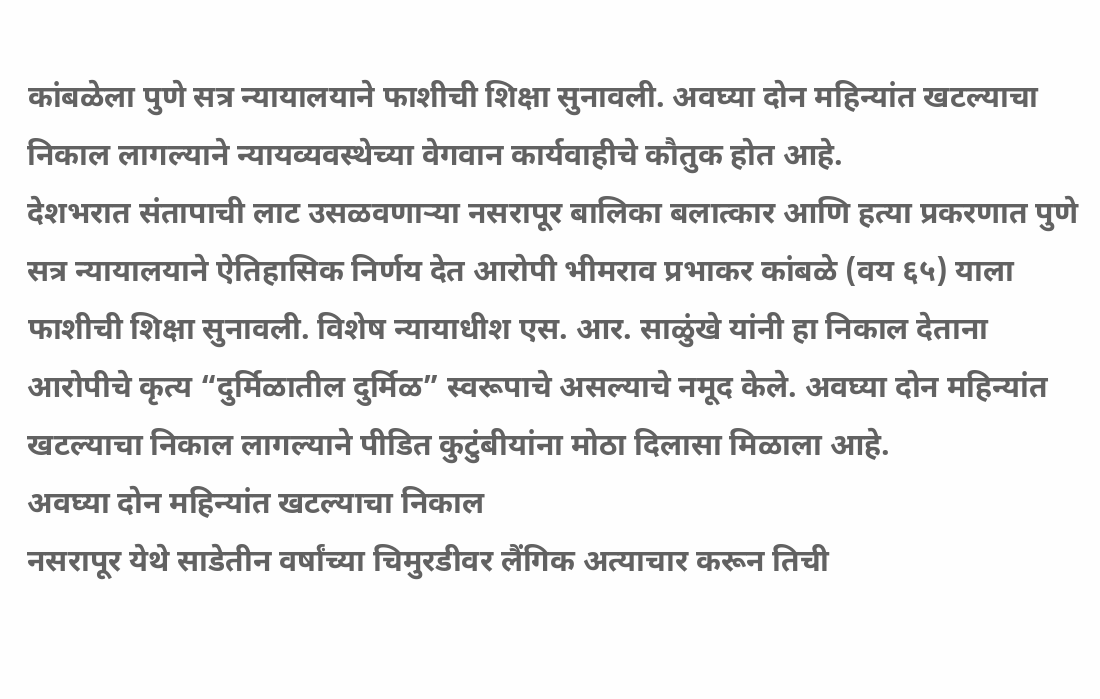कांबळेला पुणे सत्र न्यायालयाने फाशीची शिक्षा सुनावली. अवघ्या दोन महिन्यांत खटल्याचा निकाल लागल्याने न्यायव्यवस्थेच्या वेगवान कार्यवाहीचे कौतुक होत आहे.
देशभरात संतापाची लाट उसळवणाऱ्या नसरापूर बालिका बलात्कार आणि हत्या प्रकरणात पुणे सत्र न्यायालयाने ऐतिहासिक निर्णय देत आरोपी भीमराव प्रभाकर कांबळे (वय ६५) याला फाशीची शिक्षा सुनावली. विशेष न्यायाधीश एस. आर. साळुंखे यांनी हा निकाल देताना आरोपीचे कृत्य “दुर्मिळातील दुर्मिळ” स्वरूपाचे असल्याचे नमूद केले. अवघ्या दोन महिन्यांत खटल्याचा निकाल लागल्याने पीडित कुटुंबीयांना मोठा दिलासा मिळाला आहे.
अवघ्या दोन महिन्यांत खटल्याचा निकाल
नसरापूर येथे साडेतीन वर्षांच्या चिमुरडीवर लैंगिक अत्याचार करून तिची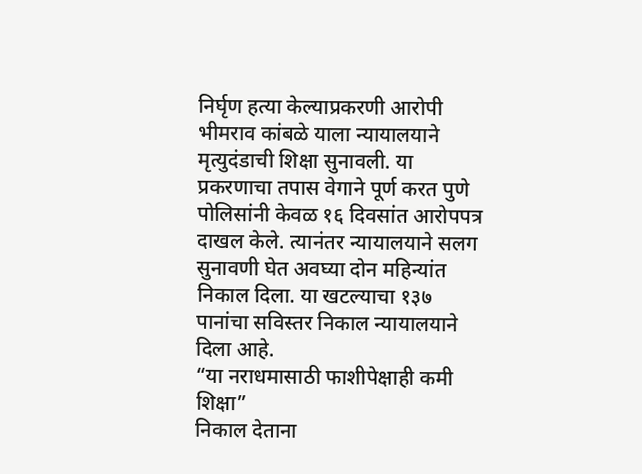निर्घृण हत्या केल्याप्रकरणी आरोपी भीमराव कांबळे याला न्यायालयाने मृत्युदंडाची शिक्षा सुनावली. या प्रकरणाचा तपास वेगाने पूर्ण करत पुणे पोलिसांनी केवळ १६ दिवसांत आरोपपत्र दाखल केले. त्यानंतर न्यायालयाने सलग सुनावणी घेत अवघ्या दोन महिन्यांत निकाल दिला. या खटल्याचा १३७ पानांचा सविस्तर निकाल न्यायालयाने दिला आहे.
“या नराधमासाठी फाशीपेक्षाही कमी शिक्षा”
निकाल देताना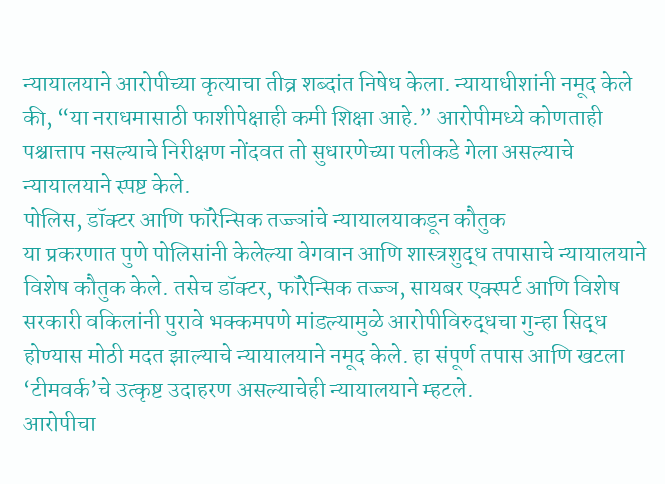न्यायालयाने आरोपीच्या कृत्याचा तीव्र शब्दांत निषेध केला. न्यायाधीशांनी नमूद केले की, “या नराधमासाठी फाशीपेक्षाही कमी शिक्षा आहे.” आरोपीमध्ये कोणताही पश्चात्ताप नसल्याचे निरीक्षण नोंदवत तो सुधारणेच्या पलीकडे गेला असल्याचे न्यायालयाने स्पष्ट केले.
पोलिस, डॉक्टर आणि फॉरेन्सिक तज्ज्ञांचे न्यायालयाकडून कौतुक
या प्रकरणात पुणे पोलिसांनी केलेल्या वेगवान आणि शास्त्रशुद्ध तपासाचे न्यायालयाने विशेष कौतुक केले. तसेच डॉक्टर, फॉरेन्सिक तज्ज्ञ, सायबर एक्स्पर्ट आणि विशेष सरकारी वकिलांनी पुरावे भक्कमपणे मांडल्यामुळे आरोपीविरुद्धचा गुन्हा सिद्ध होण्यास मोठी मदत झाल्याचे न्यायालयाने नमूद केले. हा संपूर्ण तपास आणि खटला ‘टीमवर्क’चे उत्कृष्ट उदाहरण असल्याचेही न्यायालयाने म्हटले.
आरोपीचा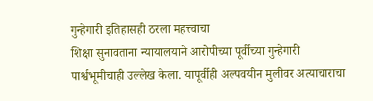गुन्हेगारी इतिहासही ठरला महत्त्वाचा
शिक्षा सुनावताना न्यायालयाने आरोपीच्या पूर्वीच्या गुन्हेगारी पार्श्वभूमीचाही उल्लेख केला. यापूर्वीही अल्पवयीन मुलीवर अत्याचाराचा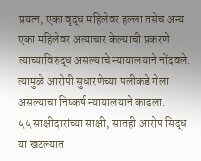प्रयत्न, एका वृद्ध महिलेवर हल्ला तसेच अन्य एका महिलेवर अत्याचार केल्याची प्रकरणे त्याच्याविरुद्ध असल्याचे न्यायालयाने नोंदवले. त्यामुळे आरोपी सुधारणेच्या पलीकडे गेला असल्याचा निष्कर्ष न्यायालयाने काढला.
५५ साक्षीदारांच्या साक्षी, सातही आरोप सिद्ध
या खटल्यात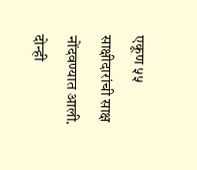एकूण ५५ साक्षीदारांची साक्ष नोंदवण्यात आली. दोन्ही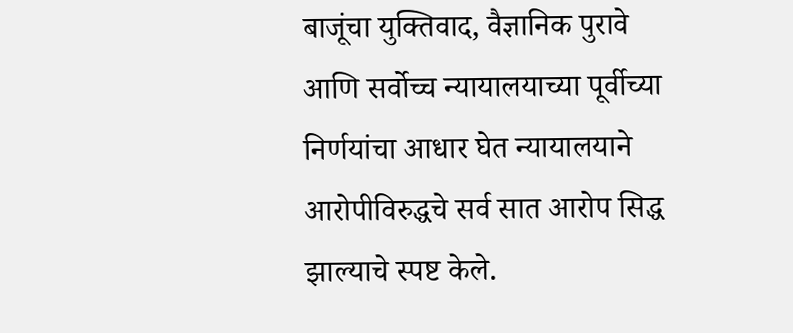बाजूंचा युक्तिवाद, वैज्ञानिक पुरावे आणि सर्वोच्च न्यायालयाच्या पूर्वीच्या निर्णयांचा आधार घेत न्यायालयाने आरोपीविरुद्धचे सर्व सात आरोप सिद्ध झाल्याचे स्पष्ट केले.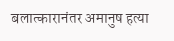बलात्कारानंतर अमानुष हत्या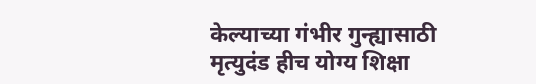केल्याच्या गंभीर गुन्ह्यासाठी मृत्युदंड हीच योग्य शिक्षा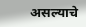असल्याचे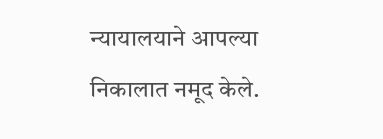न्यायालयाने आपल्या निकालात नमूद केले.